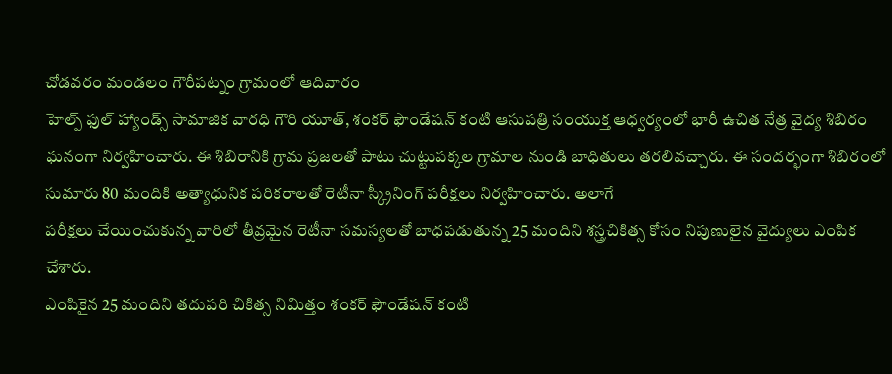చోడవరం మండలం గౌరీపట్నం గ్రామంలో ఆదివారం
హెల్ప్ ఫుల్ హ్యాండ్స్ సామాజిక వారధి గౌరి యూత్, శంకర్ ఫౌండేషన్ కంటి ఆసుపత్రి సంయుక్త ఆధ్వర్యంలో భారీ ఉచిత నేత్ర వైద్య శిబిరం ఘనంగా నిర్వహించారు. ఈ శిబిరానికి గ్రామ ప్రజలతో పాటు చుట్టుపక్కల గ్రామాల నుండి బాధితులు తరలివచ్చారు. ఈ సందర్భంగా శిబిరంలో సుమారు 80 మందికి అత్యాధునిక పరికరాలతో రెటీనా స్క్రీనింగ్ పరీక్షలు నిర్వహించారు. అలాగే
పరీక్షలు చేయించుకున్న వారిలో తీవ్రమైన రెటీనా సమస్యలతో బాధపడుతున్న 25 మందిని శస్త్రచికిత్స కోసం నిపుణులైన వైద్యులు ఎంపిక చేశారు.
ఎంపికైన 25 మందిని తదుపరి చికిత్స నిమిత్తం శంకర్ ఫౌండేషన్ కంటి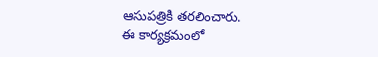ఆసుపత్రికి తరలించారు.
ఈ కార్యక్రమంలో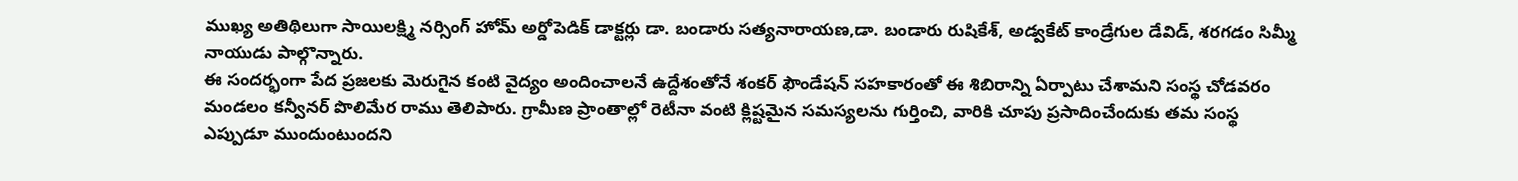ముఖ్య అతిథిలుగా సాయిలక్ష్మి నర్సింగ్ హోమ్ అర్డోపెడిక్ డాక్టర్లు డా. బండారు సత్యనారాయణ,డా. బండారు రుషికేశ్, అడ్వకేట్ కాండ్రేగుల డేవిడ్, శరగడం సిమ్మీ నాయుడు పాల్గొన్నారు.
ఈ సందర్భంగా పేద ప్రజలకు మెరుగైన కంటి వైద్యం అందించాలనే ఉద్దేశంతోనే శంకర్ ఫౌండేషన్ సహకారంతో ఈ శిబిరాన్ని ఏర్పాటు చేశామని సంస్థ చోడవరం మండలం కన్వీనర్ పొలిమేర రాము తెలిపారు. గ్రామీణ ప్రాంతాల్లో రెటీనా వంటి క్లిష్టమైన సమస్యలను గుర్తించి, వారికి చూపు ప్రసాదించేందుకు తమ సంస్థ ఎప్పుడూ ముందుంటుందని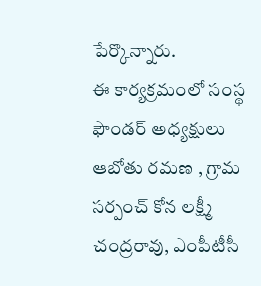పేర్కొన్నారు.
ఈ కార్యక్రమంలో సంస్థ ఫౌండర్ అధ్యక్షులు ఆబోతు రమణ , గ్రామ సర్పంచ్ కోన లక్ష్మీ చంద్రరావు, ఎంపీటీసీ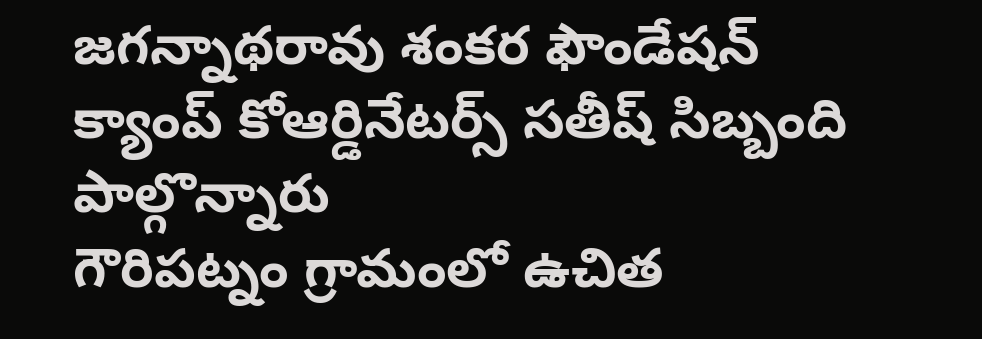జగన్నాథరావు శంకర ఫౌండేషన్
క్యాంప్ కోఆర్డినేటర్స్ సతీష్ సిబ్బంది పాల్గొన్నారు
గౌరిపట్నం గ్రామంలో ఉచిత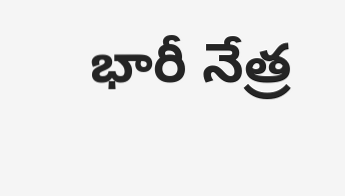భారీ నేత్ర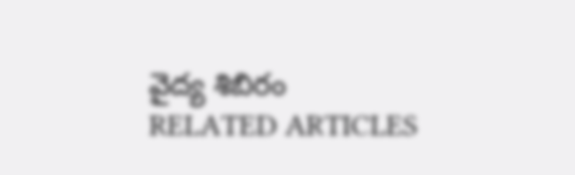వైద్య శిబిరం
RELATED ARTICLES